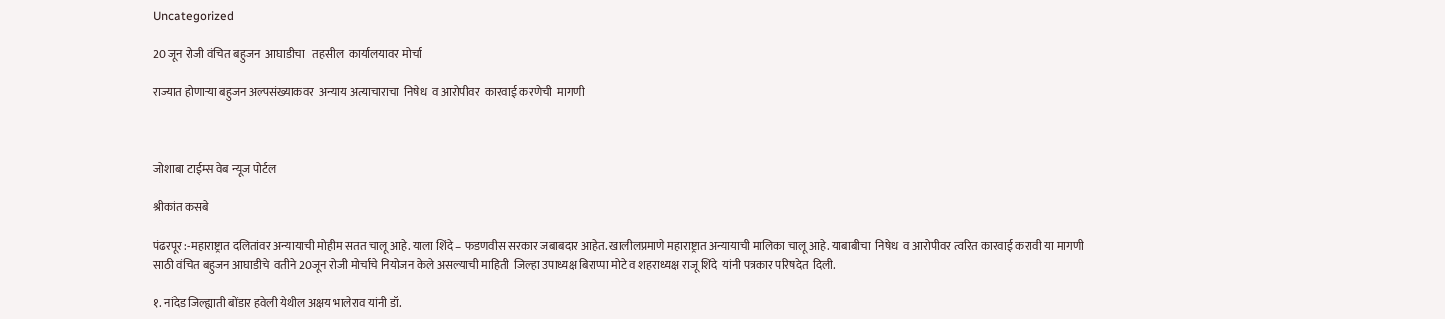Uncategorized

20 जून रोजी वंचित बहुजन  आघाडीचा   तहसील  कार्यालयावर मोर्चा

राज्यात होणाऱ्या बहुजन अल्पसंख्याकवर  अन्याय अत्याचाराचा  निषेध  व आरोपीवर  कारवाई करणेची  मागणी



जोशाबा टाईम्स वेब न्यूज पोर्टल

श्रीकांत कसबे

पंढरपूर :-महाराष्ट्रात दलितांवर अन्यायाची मोहीम सतत चालू आहे. याला शिंदे – फडणवीस सरकार जबाबदार आहेत. खालीलप्रमाणे महाराष्ट्रात अन्यायाची मालिका चालू आहे. याबाबीचा  निषेध  व आरोपीवर त्वरित कारवाई करावी या मागणी साठी वंचित बहुजन आघाडीचे  वतीने 20जून रोजी मोर्चाचे नियोजन केले असल्याची माहिती  जिल्हा उपाध्यक्ष बिराप्पा मोटे व शहराध्यक्ष राजू शिंदे  यांनी पत्रकार परिषदेत  दिली.

१. नांदेड जिल्ह्याती बोंडार हवेली येथील अक्षय भालेराव यांनी डॉ.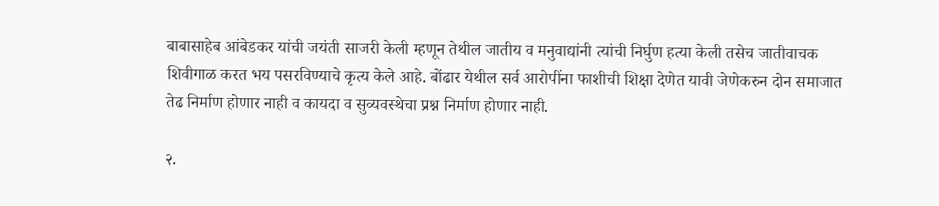बाबासाहेब आंबेडकर यांची जयंती साजरी केली म्हणून तेथील जातीय व मनुवाद्यांनी त्यांची निर्घुण हत्या केली तसेच जातीवाचक शिवीगाळ करत भय पसरविण्याचे कृत्य केले आहे. बोंढार येथील सर्व आरोपींना फाशीची शिक्षा देणेत यावी जेणेकरुन दोन समाजात तेढ निर्माण होणार नाही व कायदा व सुव्यवस्थेचा प्रश्न निर्माण होणार नाही.

२.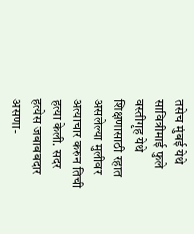तसेच मुंबई येथे सावित्रीमाई फुले वस्तीगृह येथे शिक्षणासाठी रहात असलेल्या मुलीवर अत्याचार करुन तिची हत्या केली. सदर हत्येस जबाबबदार असणा-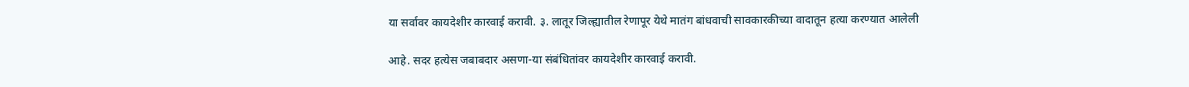या सर्वावर कायदेशीर कारवाई करावी. ३. लातूर जिल्ह्यातील रेणापूर येथे मातंग बांधवाची सावकारकीच्या वादातून हत्या करण्यात आलेली

आहे. सदर हत्येस जबाबदार असणा-या संबंधितांवर कायदेशीर कारवाई करावी.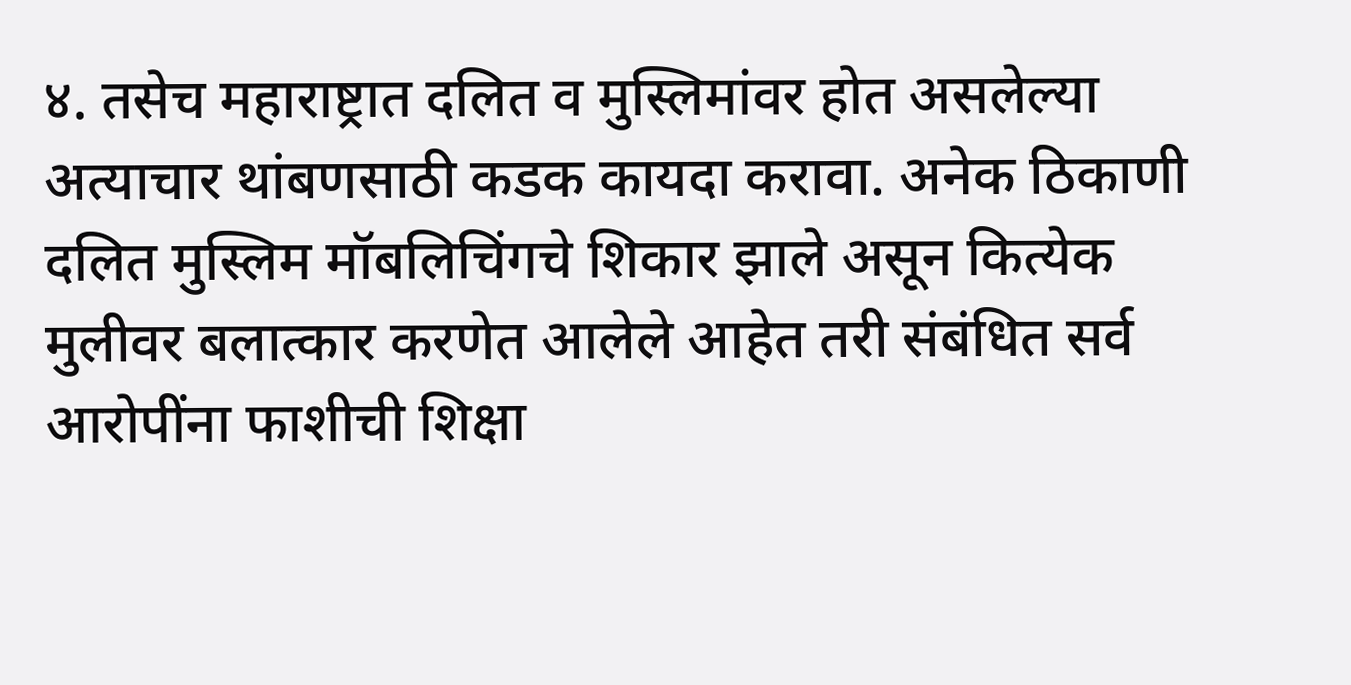४. तसेच महाराष्ट्रात दलित व मुस्लिमांवर होत असलेल्या अत्याचार थांबणसाठी कडक कायदा करावा. अनेक ठिकाणी दलित मुस्लिम मॉबलिचिंगचे शिकार झाले असून कित्येक मुलीवर बलात्कार करणेत आलेले आहेत तरी संबंधित सर्व आरोपींना फाशीची शिक्षा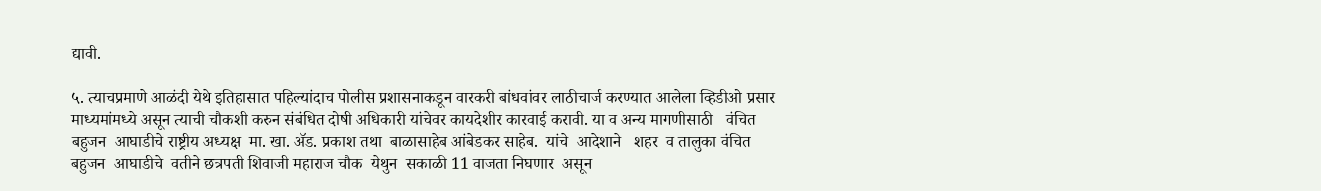द्यावी.

५. त्याचप्रमाणे आळंदी येथे इतिहासात पहिल्यांदाच पोलीस प्रशासनाकडून वारकरी बांधवांवर लाठीचार्ज करण्यात आलेला व्हिडीओ प्रसार माध्यमांमध्ये असून त्याची चौकशी करुन संबंधित दोषी अधिकारी यांचेवर कायदेशीर कारवाई करावी. या व अन्य मागणीसाठी   वंचित बहुजन  आघाडीचे राष्ट्रीय अध्यक्ष  मा. खा. ॲड. प्रकाश तथा  बाळासाहेब आंबेडकर साहेब.  यांचे  आदेशाने   शहर  व तालुका वंचित  बहुजन  आघाडीचे  वतीने छत्रपती शिवाजी महाराज चौक  येथुन  सकाळी 11 वाजता निघणार  असून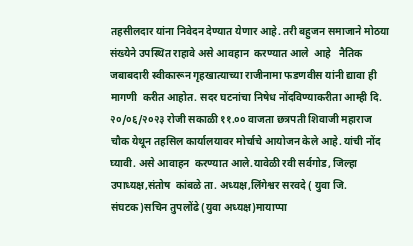तहसीलदार यांना निवेदन देण्यात येणार आहे. तरी बहुजन समाजाने मोठया संख्येने उपस्थित राहावे असे आवहान  करण्यात आले  आहे   नैतिक जबाबदारी स्वीकारून गृहखात्याच्या राजीनामा फडणवीस यांनी द्यावा ही मागणी  करीत आहोत. सदर घटनांचा निषेध नोंदविण्याकरीता आम्ही दि. २०/०६/२०२३ रोजी सकाळी ११.०० वाजता छत्रपती शिवाजी महाराज चौक येथून तहसिल कार्यालयावर मोर्चाचे आयोजन केले आहे. यांची नोंद घ्यावी. असे आवाहन  करण्यात आले.यावेळी रवी सर्वगोड, जिल्हा उपाध्यक्ष,संतोष  कांबळे ता. अध्यक्ष,लिंगेश्वर सरवदे ( युवा जि. संघटक)सचिन तुपलोंढे (युवा अध्यक्ष)मायाप्पा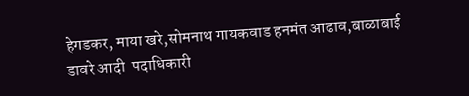हेगडकर, माया खरे,सोमनाथ गायकवाड हनमंत आढाव,बाळाबाई डावरे आदी  पदाधिकारी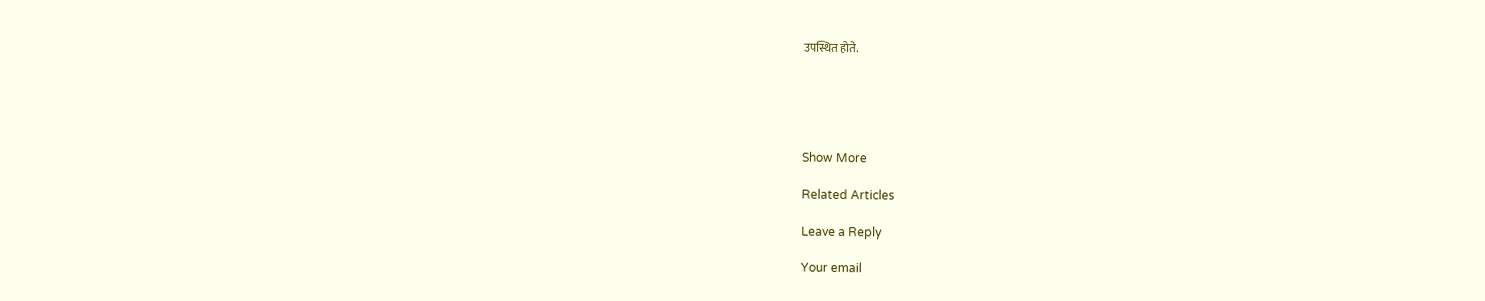उपस्थित होते.





Show More

Related Articles

Leave a Reply

Your email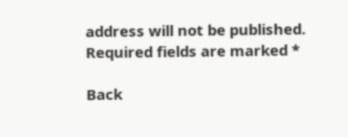address will not be published. Required fields are marked *

Back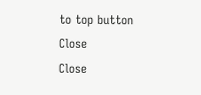to top button
Close
Close